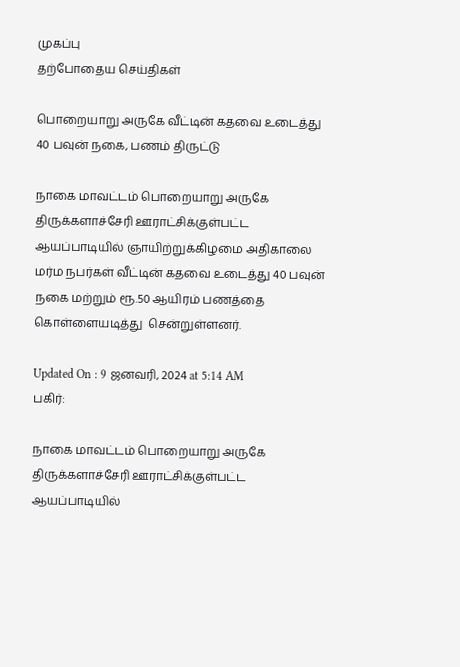முகப்பு
தற்போதைய செய்திகள்

பொறையாறு அருகே வீட்டின் கதவை உடைத்து 40 பவுன் நகை, பணம் திருட்டு

நாகை மாவட்டம் பொறையாறு அருகே திருக்களாச்சேரி ஊராட்சிக்குள்பட்ட ஆயப்பாடியில் ஞாயிற்றுக்கிழமை அதிகாலை மர்ம நபர்கள் வீட்டின் கதவை உடைத்து 40 பவுன் நகை மற்றும் ரூ.50 ஆயிரம் பணத்தை கொள்ளையடித்து  சென்றுள்ளனர்.

Updated On : 9 ஜனவரி, 2024 at 5:14 AM
பகிர்:

நாகை மாவட்டம் பொறையாறு அருகே திருக்களாச்சேரி ஊராட்சிக்குள்பட்ட ஆயப்பாடியில்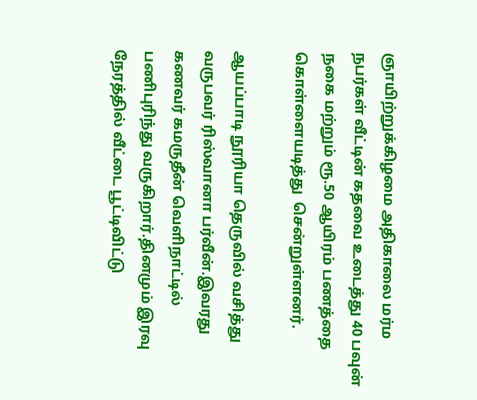ஞாயிற்றுக்கிழமை அதிகாலை மர்ம நபர்கள் வீட்டின் கதவை உடைத்து 40 பவுன் நகை மற்றும் ரூ.50 ஆயிரம் பணத்தை கொள்ளையடித்து  சென்றுள்ளனர்.

ஆயப்பாடி நூரியா தெருவில் வசித்து வருபவர் ரிஸ்வானா பர்வீன்.இவரது கணவர் கமருதீன் வெளிநாட்டில் பணிபுரிந்து வருகிறார்.தினமும் இரவு நேரத்தில் வீட்டை பூட்டிவிட்டு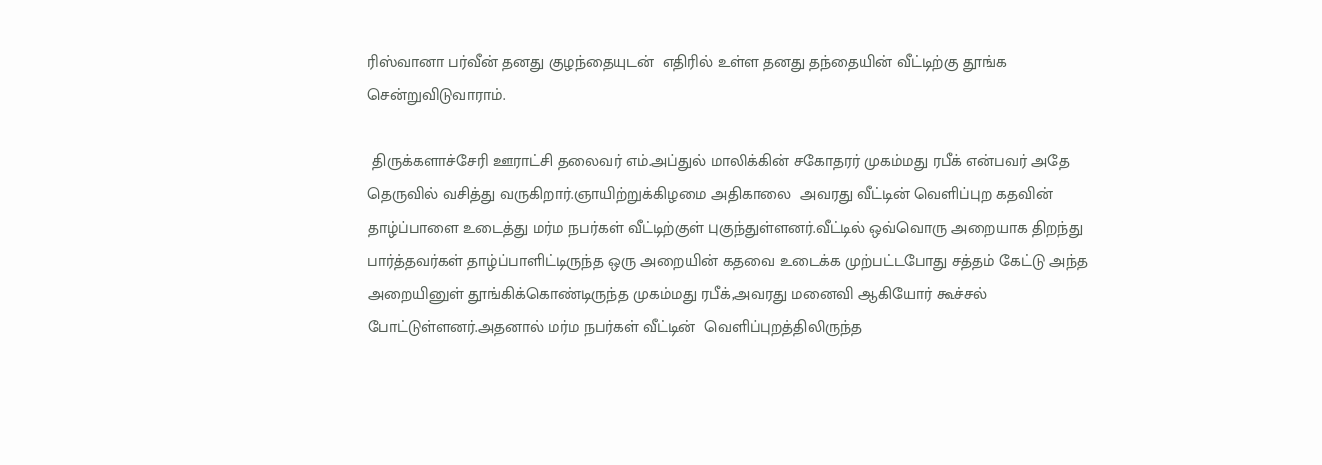ரிஸ்வானா பர்வீன் தனது குழந்தையுடன்  எதிரில் உள்ள தனது தந்தையின் வீட்டிற்கு தூங்க சென்றுவிடுவாராம்.

 திருக்களாச்சேரி ஊராட்சி தலைவர் எம்.அப்துல் மாலிக்கின் சகோதரர் முகம்மது ரபீக் என்பவர் அதே தெருவில் வசித்து வருகிறார்.ஞாயிற்றுக்கிழமை அதிகாலை  அவரது வீட்டின் வெளிப்புற கதவின் தாழ்ப்பாளை உடைத்து மர்ம நபர்கள் வீட்டிற்குள் புகுந்துள்ளனர்.வீட்டில் ஒவ்வொரு அறையாக திறந்து பார்த்தவர்கள் தாழ்ப்பாளிட்டிருந்த ஒரு அறையின் கதவை உடைக்க முற்பட்டபோது சத்தம் கேட்டு அந்த அறையினுள் தூங்கிக்கொண்டிருந்த முகம்மது ரபீக்,அவரது மனைவி ஆகியோர் கூச்சல் போட்டுள்ளனர்.அதனால் மர்ம நபர்கள் வீட்டின்  வெளிப்புறத்திலிருந்த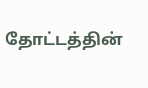தோட்டத்தின்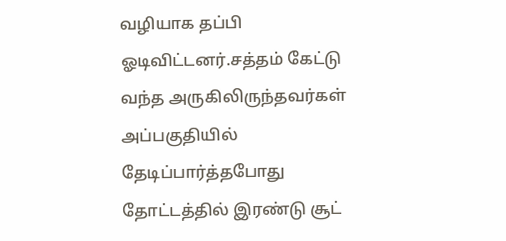வழியாக தப்பி ஓடிவிட்டனர்.சத்தம் கேட்டு  வந்த அருகிலிருந்தவர்கள் அப்பகுதியில் தேடிப்பார்த்தபோது தோட்டத்தில் இரண்டு சூட்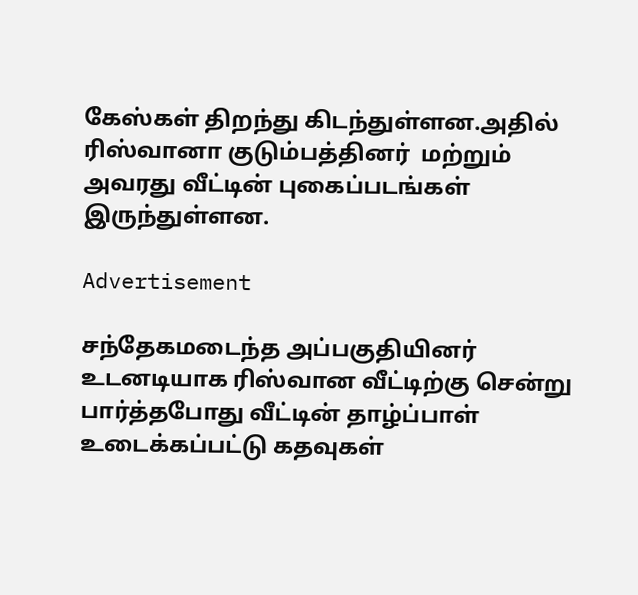கேஸ்கள் திறந்து கிடந்துள்ளன.அதில் ரிஸ்வானா குடும்பத்தினர்  மற்றும் அவரது வீட்டின் புகைப்படங்கள் இருந்துள்ளன.

Advertisement

சந்தேகமடைந்த அப்பகுதியினர் உடனடியாக ரிஸ்வான வீட்டிற்கு சென்று பார்த்தபோது வீட்டின் தாழ்ப்பாள் உடைக்கப்பட்டு கதவுகள்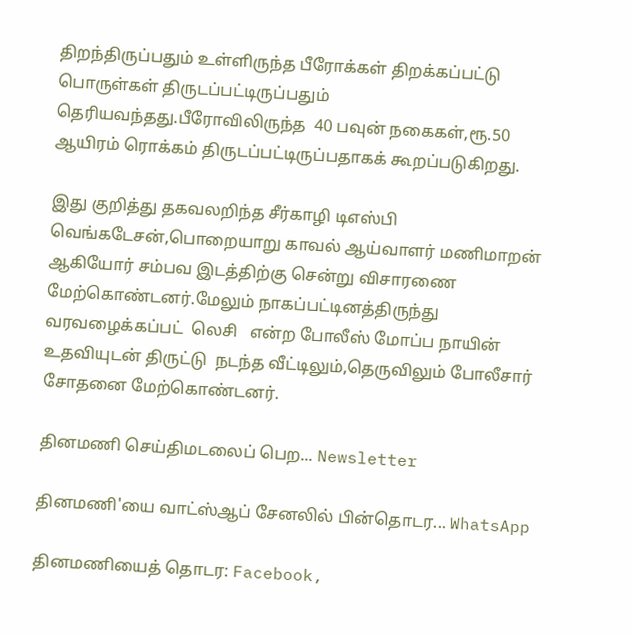திறந்திருப்பதும் உள்ளிருந்த பீரோக்கள் திறக்கப்பட்டு பொருள்கள் திருடப்பட்டிருப்பதும்  தெரியவந்தது.பீரோவிலிருந்த  40 பவுன் நகைகள்,ரூ.50 ஆயிரம் ரொக்கம் திருடப்பட்டிருப்பதாகக் கூறப்படுகிறது.

இது குறித்து தகவலறிந்த சீர்காழி டிஎஸ்பி வெங்கடேசன்,பொறையாறு காவல் ஆய்வாளர் மணிமாறன் ஆகியோர் சம்பவ இடத்திற்கு சென்று விசாரணை மேற்கொண்டனர்.மேலும் நாகப்பட்டினத்திருந்து வரவழைக்கப்பட்  லெசி   என்ற போலீஸ் மோப்ப நாயின் உதவியுடன் திருட்டு  நடந்த வீட்டிலும்,தெருவிலும் போலீசார் சோதனை மேற்கொண்டனர்.

தினமணி செய்திமடலைப் பெற... Newsletter

தினமணி'யை வாட்ஸ்ஆப் சேனலில் பின்தொடர... WhatsApp

தினமணியைத் தொடர: Facebook,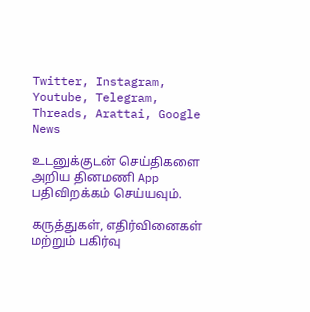Twitter, Instagram, Youtube, Telegram, Threads, Arattai, Google News

உடனுக்குடன் செய்திகளை அறிய தினமணி App பதிவிறக்கம் செய்யவும்.

கருத்துகள், எதிர்வினைகள் மற்றும் பகிர்வு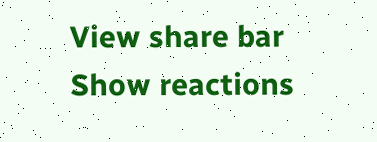View share bar
Show reactions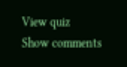View quiz
Show comments